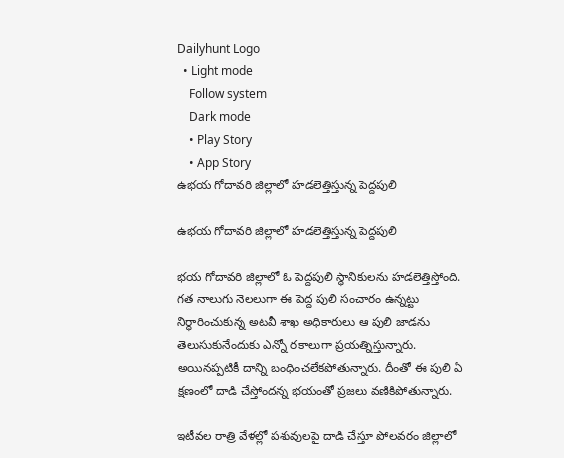Dailyhunt Logo
  • Light mode
    Follow system
    Dark mode
    • Play Story
    • App Story
ఉభయ గోదావరి జిల్లాలో హడలెత్తిస్తున్న పెద్దపులి

ఉభయ గోదావరి జిల్లాలో హడలెత్తిస్తున్న పెద్దపులి

భయ గోదావరి జిల్లాలో ఓ పెద్దపులి స్థానికులను హడలెత్తిస్తోంది. గత నాలుగు నెలలుగా ఈ పెద్ద పులి సంచారం ఉన్నట్టు నిర్ధారించుకున్న అటవీ శాఖ అధికారులు ఆ పులి జాడను తెలుసుకునేందుకు ఎన్నో రకాలుగా ప్రయత్నిస్తున్నారు.
అయినప్పటికీ దాన్ని బంధించలేకపోతున్నారు. దీంతో ఈ పులి ఏ క్షణంలో దాడి చేస్తోందన్న భయంతో ప్రజలు వణికిపోతున్నారు.

ఇటీవల రాత్రి వేళల్లో పశువులపై దాడి చేస్తూ పోలవరం జిల్లాలో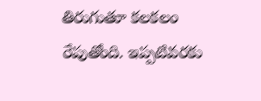తిరుగుతూ కలకలం రేపుతోంది. ఇప్పటివరకు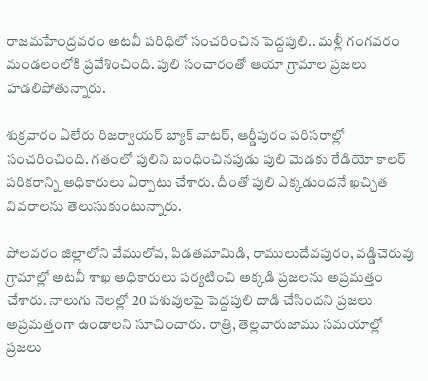రాజమహేంద్రవరం అటవీ పరిధిలో సంచరించిన పెద్దపులి.. మళ్లీ గంగవరం మండలంలోకి ప్రవేశించింది. పులి సంచారంతో ఆయా గ్రామాల ప్రజలు హడలిపోతున్నారు.

శుక్రవారం ఏలేరు రిజర్వాయర్ బ్యాక్ వాటర్, ఆర్డీపురం పరిసరాల్లో సంచరించింది. గతంలో పులిని బంధించినపుడు పులి మెడకు రేడియో కాలర్ పరికరాన్ని అధికారులు ఏర్పాటు చేశారు. దీంతో పులి ఎక్కడుందనే ఖచ్చిత వివరాలను తెలుసుకుంటున్నారు.

పోలవరం జిల్లాలోని వేములోవ, పిడతమామిడి, రాములుదేవపురం, వడ్డిచెరువు గ్రామాల్లో అటవీ శాఖ అధికారులు పర్యటించి అక్కడి ప్రజలను అప్రమత్తం చేశారు. నాలుగు నెలల్లో 20 పశువులపై పెద్దపులి దాడి చేసిందని ప్రజలు అప్రమత్తంగా ఉండాలని సూచించారు. రాత్రి, తెల్లవారుజాము సమయాల్లో ప్రజలు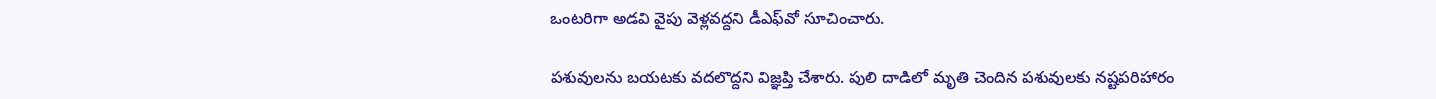ఒంటరిగా అడవి వైపు వెళ్లవద్దని డీఎఫ్‌వో సూచించారు.

పశువులను బయటకు వదలొద్దని విజ్ఞప్తి చేశారు. పులి దాడిలో మృతి చెందిన పశువులకు నష్టపరిహారం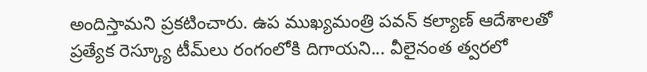అందిస్తామని ప్రకటించారు. ఉప ముఖ్యమంత్రి పవన్ కల్యాణ్‌ ఆదేశాలతో ప్రత్యేక రెస్క్యూ టీమ్‌లు రంగంలోకి దిగాయని... వీలైనంత త్వరలో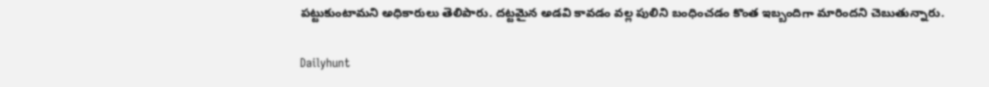పట్టుకుంటామని అధికారులు తెలిపారు. దట్టమైన అడవి కావడం వల్ల పులిని బంధించడం కొంత ఇబ్బందిగా మారిందని చెబుతున్నారు.

Dailyhunt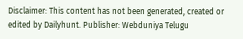Disclaimer: This content has not been generated, created or edited by Dailyhunt. Publisher: Webduniya Telugu